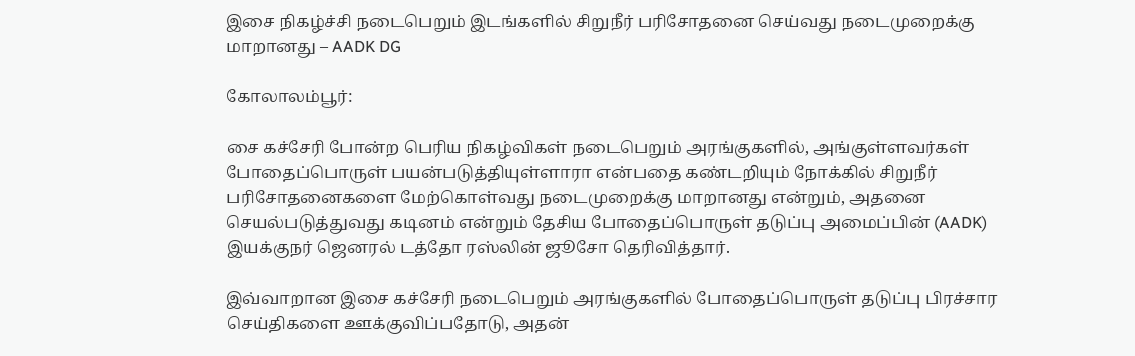இசை நிகழ்ச்சி நடைபெறும் இடங்களில் சிறுநீர் பரிசோதனை செய்வது நடைமுறைக்கு மாறானது – AADK DG

கோலாலம்பூர்:

சை கச்சேரி போன்ற பெரிய நிகழ்விகள் நடைபெறும் அரங்குகளில், அங்குள்ளவர்கள் போதைப்பொருள் பயன்படுத்தியுள்ளாரா என்பதை கண்டறியும் நோக்கில் சிறுநீர் பரிசோதனைகளை மேற்கொள்வது நடைமுறைக்கு மாறானது என்றும், அதனை செயல்படுத்துவது கடினம் என்றும் தேசிய போதைப்பொருள் தடுப்பு அமைப்பின் (AADK) இயக்குநர் ஜெனரல் டத்தோ ரஸ்லின் ஜூசோ தெரிவித்தார்.

இவ்வாறான இசை கச்சேரி நடைபெறும் அரங்குகளில் போதைப்பொருள் தடுப்பு பிரச்சார செய்திகளை ஊக்குவிப்பதோடு, அதன்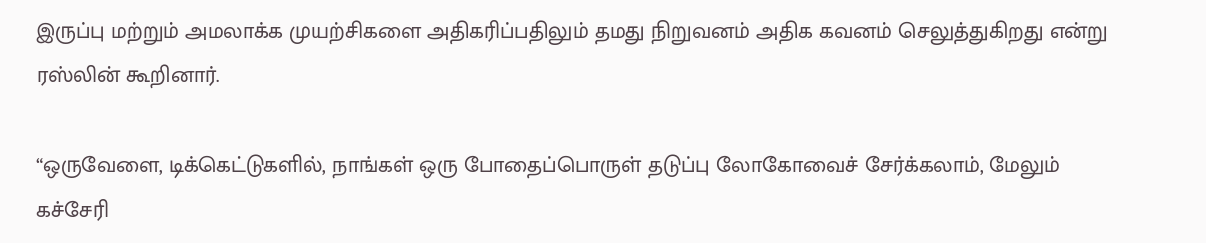இருப்பு மற்றும் அமலாக்க முயற்சிகளை அதிகரிப்பதிலும் தமது நிறுவனம் அதிக கவனம் செலுத்துகிறது என்று ரஸ்லின் கூறினார்.

“ஒருவேளை, டிக்கெட்டுகளில், நாங்கள் ஒரு போதைப்பொருள் தடுப்பு லோகோவைச் சேர்க்கலாம், மேலும் கச்சேரி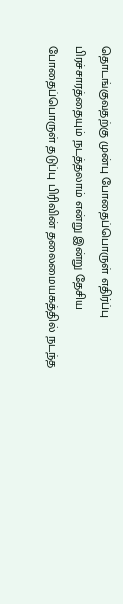தொடங்குவதற்கு முன்பு போதைப்பொருள் எதிர்ப்பு பிரச்சாரத்தையும் நடத்தலாம் என்று இன்று தேசிய போதைப்பொருள் தடுப்பு பிரிவின் தலைமையகத்தில் நடந்த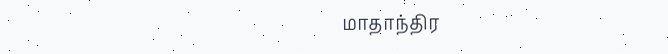மாதாந்திர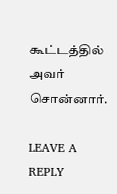கூட்டத்தில் அவர் சொன்னார்.

LEAVE A REPLY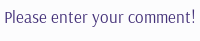Please enter your comment!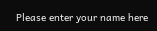Please enter your name here